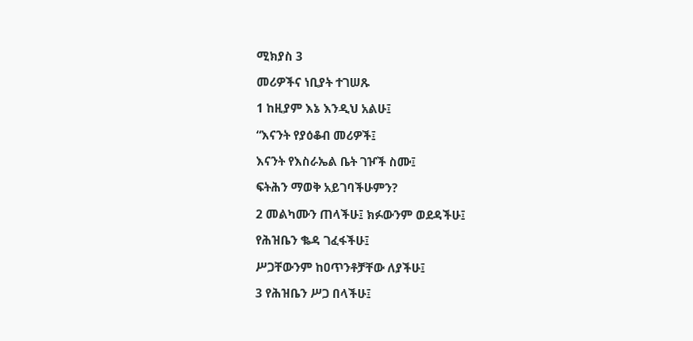ሚክያስ 3

መሪዎችና ነቢያት ተገሠጹ

1 ከዚያም እኔ እንዲህ አልሁ፤

“እናንት የያዕቆብ መሪዎች፤

እናንት የእስራኤል ቤት ገዦች ስሙ፤

ፍትሕን ማወቅ አይገባችሁምን?

2 መልካሙን ጠላችሁ፤ ክፉውንም ወደዳችሁ፤

የሕዝቤን ቈዳ ገፈፋችሁ፤

ሥጋቸውንም ከዐጥንቶቻቸው ለያችሁ፤

3 የሕዝቤን ሥጋ በላችሁ፤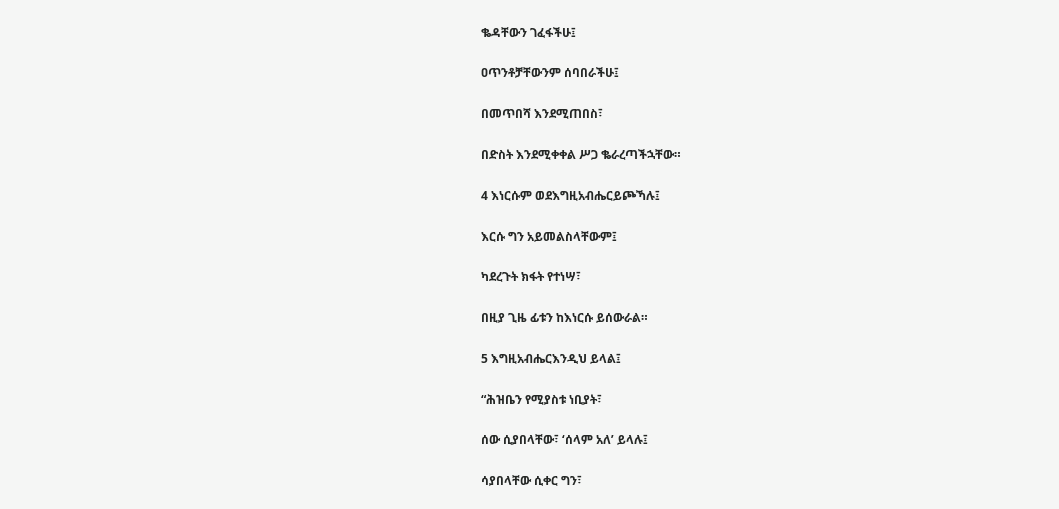ቈዳቸውን ገፈፋችሁ፤

ዐጥንቶቻቸውንም ሰባበራችሁ፤

በመጥበሻ እንደሚጠበስ፣

በድስት እንደሚቀቀል ሥጋ ቈራረጣችኋቸው።

4 እነርሱም ወደእግዚአብሔርይጮኻሉ፤

እርሱ ግን አይመልስላቸውም፤

ካደረጉት ክፋት የተነሣ፣

በዚያ ጊዜ ፊቱን ከእነርሱ ይሰውራል።

5 እግዚአብሔርእንዲህ ይላል፤

“ሕዝቤን የሚያስቱ ነቢያት፣

ሰው ሲያበላቸው፣ ‘ሰላም አለ’ ይላሉ፤

ሳያበላቸው ሲቀር ግን፣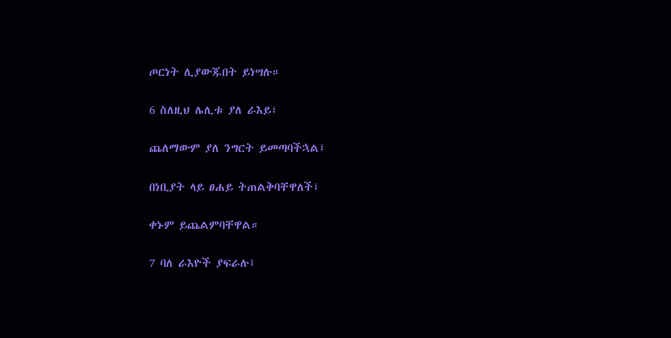ጦርነት ሊያውጁበት ይነሣሉ።

6 ስለዚህ ሌሊቱ ያለ ራእይ፣

ጨለማውም ያለ ንግርት ይመጣባችኋል፤

በነቢያት ላይ ፀሐይ ትጠልቅባቸዋለች፤

ቀኑም ይጨልምባቸዋል።

7 ባለ ራእዮች ያፍራሉ፤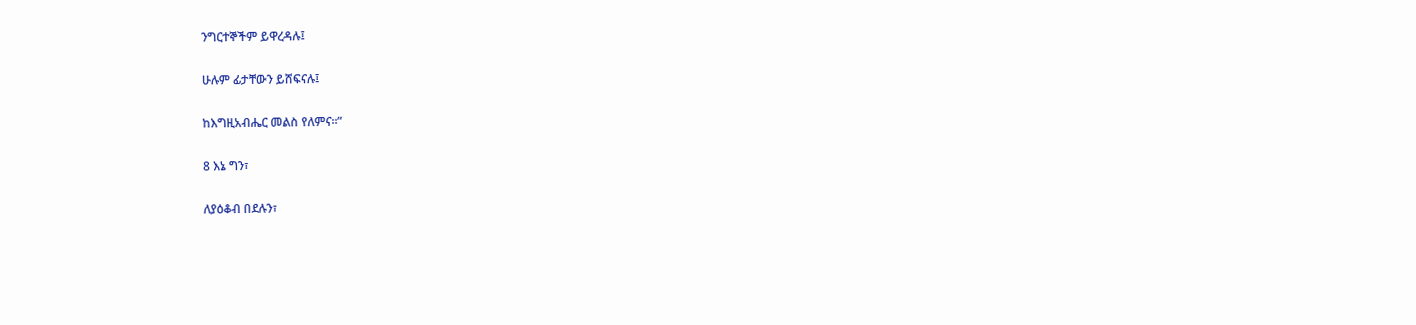ንግርተኞችም ይዋረዳሉ፤

ሁሉም ፊታቸውን ይሸፍናሉ፤

ከእግዚአብሔር መልስ የለምና።”

8 እኔ ግን፣

ለያዕቆብ በደሉን፣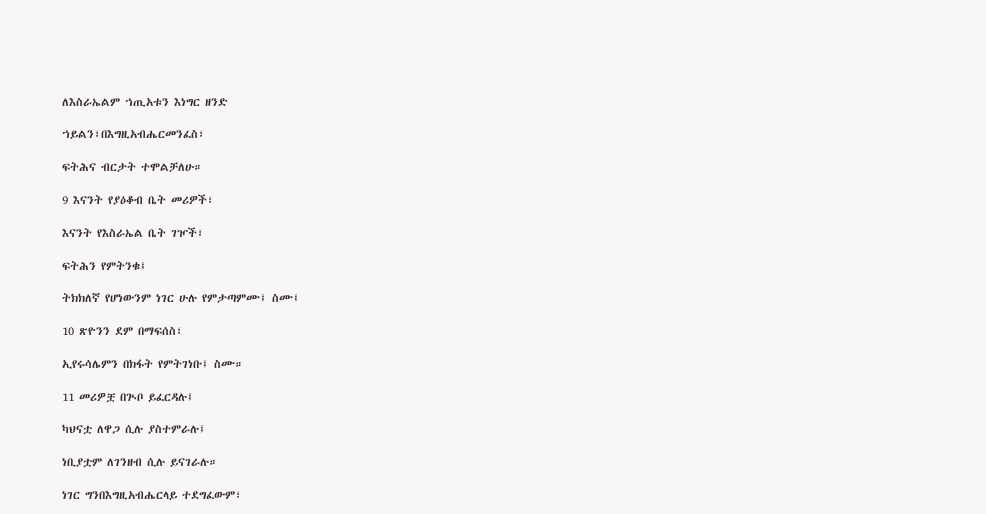ለእስራኤልም ኀጢአቱን እነግር ዘንድ

ኀይልን፣በእግዚአብሔርመንፈስ፣

ፍትሕና ብርታት ተሞልቻለሁ።

9 እናንት የያዕቆብ ቤት መሪዎች፣

እናንት የእስራኤል ቤት ገዦች፣

ፍትሕን የምትንቁ፤

ትክክለኛ የሆነውንም ነገር ሁሉ የምታጣምሙ፤ ስሙ፤

10 ጽዮንን ደም በማፍሰስ፣

ኢየሩሳሌምን በክፋት የምትገነቡ፤ ስሙ።

11 መሪዎቿ በጒቦ ይፈርዳሉ፤

ካህናቷ ለዋጋ ሲሉ ያስተምራሉ፤

ነቢያቷም ለገንዘብ ሲሉ ይናገራሉ።

ነገር ግንበእግዚአብሔርላይ ተደግፈውም፣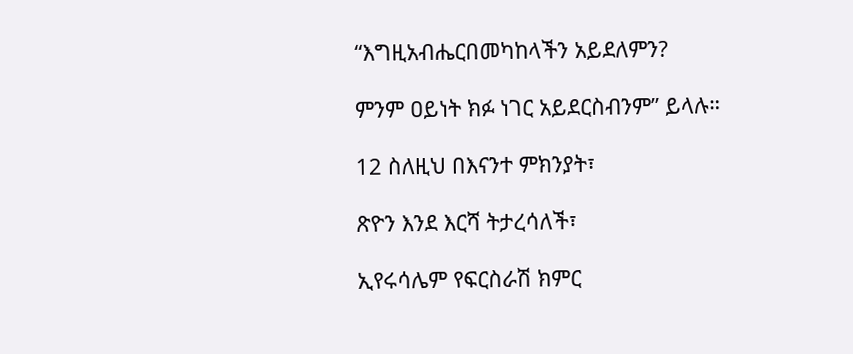“እግዚአብሔርበመካከላችን አይደለምን?

ምንም ዐይነት ክፉ ነገር አይደርስብንም” ይላሉ።

12 ስለዚህ በእናንተ ምክንያት፣

ጽዮን እንደ እርሻ ትታረሳለች፣

ኢየሩሳሌም የፍርስራሽ ክምር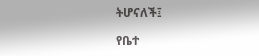ትሆናለች፤

የቤተ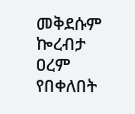መቅደሱም ኰረብታ ዐረም የበቀለበት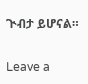ጒብታ ይሆናል።

Leave a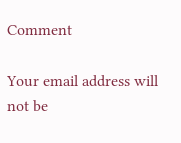Comment

Your email address will not be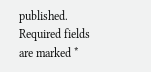published. Required fields are marked *